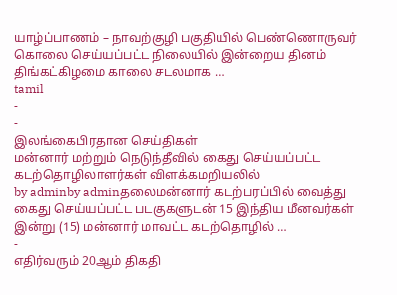யாழ்ப்பாணம் – நாவற்குழி பகுதியில் பெண்ணொருவர் கொலை செய்யப்பட்ட நிலையில் இன்றைய தினம் திங்கட்கிழமை காலை சடலமாக …
tamil
-
-
இலங்கைபிரதான செய்திகள்
மன்னார் மற்றும் நெடுந்தீவில் கைது செய்யப்பட்ட கடற்தொழிலாளர்கள் விளக்கமறியலில்
by adminby adminதலைமன்னார் கடற்பரப்பில் வைத்து கைது செய்யப்பட்ட படகுகளுடன் 15 இந்திய மீனவர்கள் இன்று (15) மன்னார் மாவட்ட கடற்தொழில் …
-
எதிர்வரும் 20ஆம் திகதி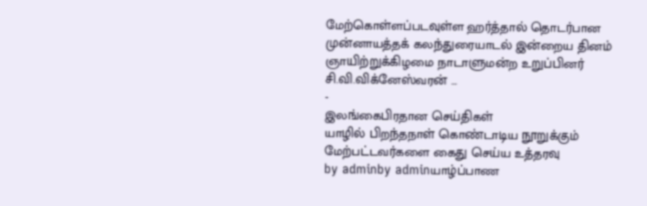மேற்கொள்ளப்படவுள்ள ஹர்த்தால் தொடர்பான முன்னாயத்தக் கலந்துரையாடல் இன்றைய தினம் ஞாயிற்றுக்கிழமை நாடாளுமன்ற உறுப்பினர் சி.வி.விக்னேஸ்வரன் …
-
இலங்கைபிரதான செய்திகள்
யாழில் பிறந்தநாள் கொண்டாடிய நூறுக்கும் மேற்பட்டவர்களை கைது செய்ய உத்தரவு
by adminby adminயாழ்ப்பாண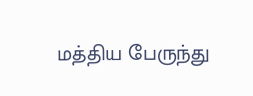மத்திய பேருந்து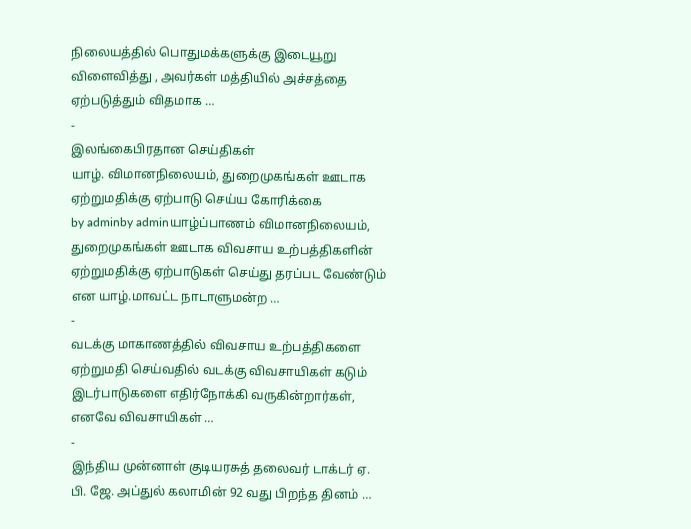நிலையத்தில் பொதுமக்களுக்கு இடையூறு விளைவித்து , அவர்கள் மத்தியில் அச்சத்தை ஏற்படுத்தும் விதமாக …
-
இலங்கைபிரதான செய்திகள்
யாழ். விமானநிலையம், துறைமுகங்கள் ஊடாக ஏற்றுமதிக்கு ஏற்பாடு செய்ய கோரிக்கை
by adminby adminயாழ்ப்பாணம் விமானநிலையம், துறைமுகங்கள் ஊடாக விவசாய உற்பத்திகளின் ஏற்றுமதிக்கு ஏற்பாடுகள் செய்து தரப்பட வேண்டும் என யாழ்.மாவட்ட நாடாளுமன்ற …
-
வடக்கு மாகாணத்தில் விவசாய உற்பத்திகளை ஏற்றுமதி செய்வதில் வடக்கு விவசாயிகள் கடும் இடர்பாடுகளை எதிர்நோக்கி வருகின்றார்கள், எனவே விவசாயிகள் …
-
இந்திய முன்னாள் குடியரசுத் தலைவர் டாக்டர் ஏ. பி. ஜே. அப்துல் கலாமின் 92 வது பிறந்த தினம் …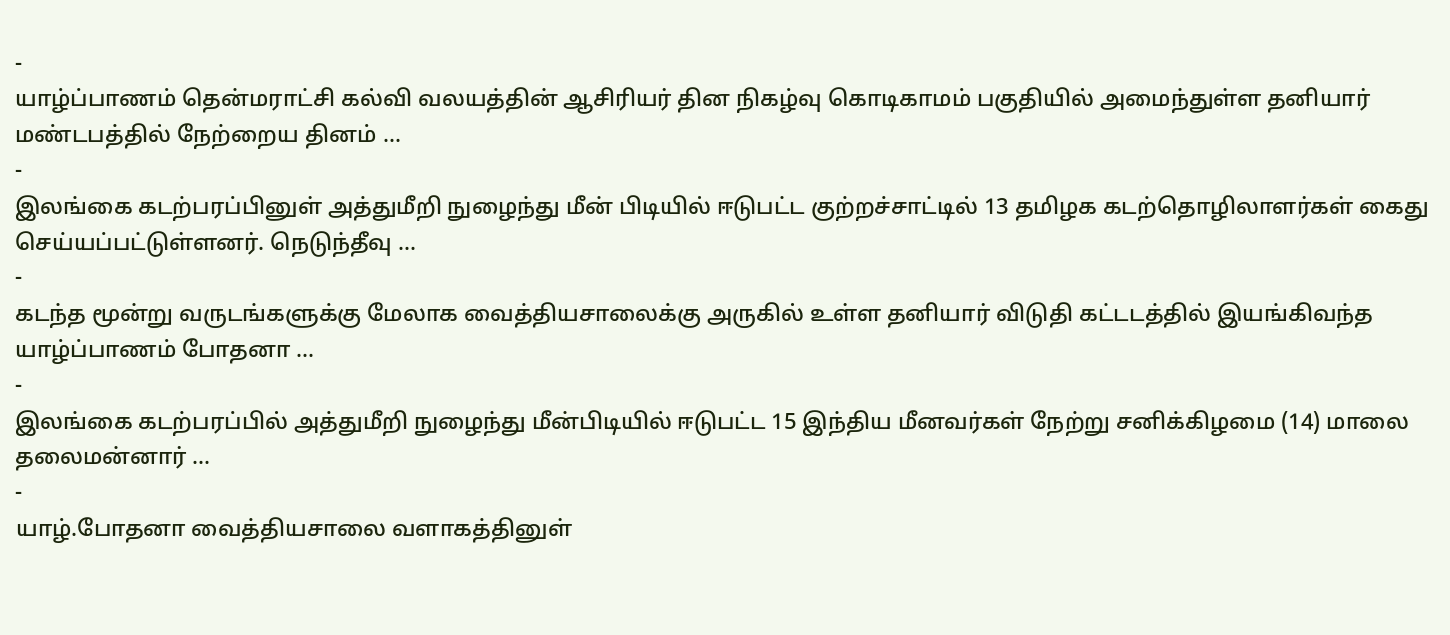-
யாழ்ப்பாணம் தென்மராட்சி கல்வி வலயத்தின் ஆசிரியர் தின நிகழ்வு கொடிகாமம் பகுதியில் அமைந்துள்ள தனியார் மண்டபத்தில் நேற்றைய தினம் …
-
இலங்கை கடற்பரப்பினுள் அத்துமீறி நுழைந்து மீன் பிடியில் ஈடுபட்ட குற்றச்சாட்டில் 13 தமிழக கடற்தொழிலாளர்கள் கைது செய்யப்பட்டுள்ளனர். நெடுந்தீவு …
-
கடந்த மூன்று வருடங்களுக்கு மேலாக வைத்தியசாலைக்கு அருகில் உள்ள தனியார் விடுதி கட்டடத்தில் இயங்கிவந்த யாழ்ப்பாணம் போதனா …
-
இலங்கை கடற்பரப்பில் அத்துமீறி நுழைந்து மீன்பிடியில் ஈடுபட்ட 15 இந்திய மீனவர்கள் நேற்று சனிக்கிழமை (14) மாலை தலைமன்னார் …
-
யாழ்.போதனா வைத்தியசாலை வளாகத்தினுள்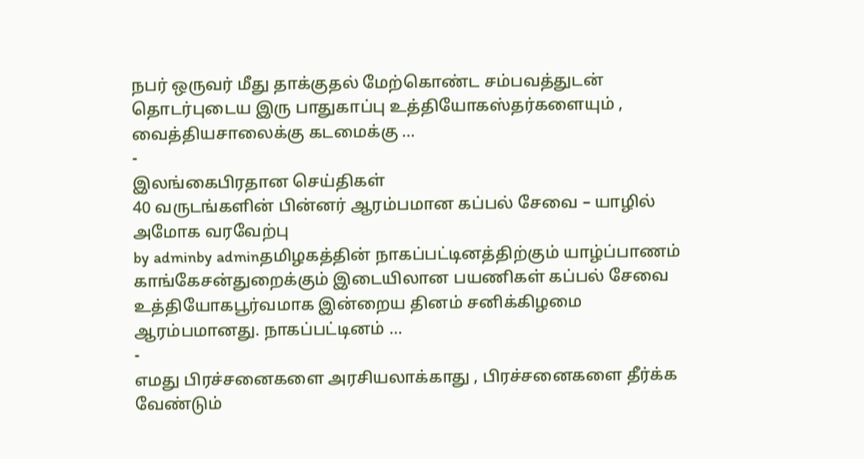நபர் ஒருவர் மீது தாக்குதல் மேற்கொண்ட சம்பவத்துடன் தொடர்புடைய இரு பாதுகாப்பு உத்தியோகஸ்தர்களையும் , வைத்தியசாலைக்கு கடமைக்கு …
-
இலங்கைபிரதான செய்திகள்
40 வருடங்களின் பின்னர் ஆரம்பமான கப்பல் சேவை – யாழில் அமோக வரவேற்பு
by adminby adminதமிழகத்தின் நாகப்பட்டினத்திற்கும் யாழ்ப்பாணம் காங்கேசன்துறைக்கும் இடையிலான பயணிகள் கப்பல் சேவை உத்தியோகபூர்வமாக இன்றைய தினம் சனிக்கிழமை ஆரம்பமானது. நாகப்பட்டினம் …
-
எமது பிரச்சனைகளை அரசியலாக்காது , பிரச்சனைகளை தீர்க்க வேண்டும்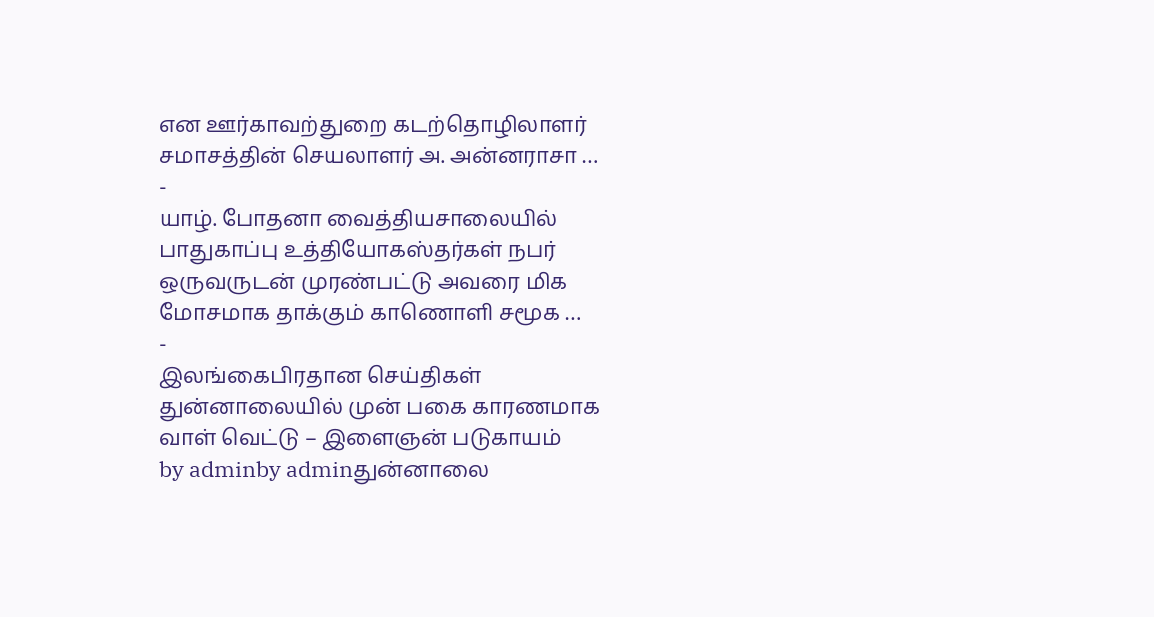என ஊர்காவற்துறை கடற்தொழிலாளர் சமாசத்தின் செயலாளர் அ. அன்னராசா …
-
யாழ். போதனா வைத்தியசாலையில் பாதுகாப்பு உத்தியோகஸ்தர்கள் நபர் ஒருவருடன் முரண்பட்டு அவரை மிக மோசமாக தாக்கும் காணொளி சமூக …
-
இலங்கைபிரதான செய்திகள்
துன்னாலையில் முன் பகை காரணமாக வாள் வெட்டு – இளைஞன் படுகாயம்
by adminby adminதுன்னாலை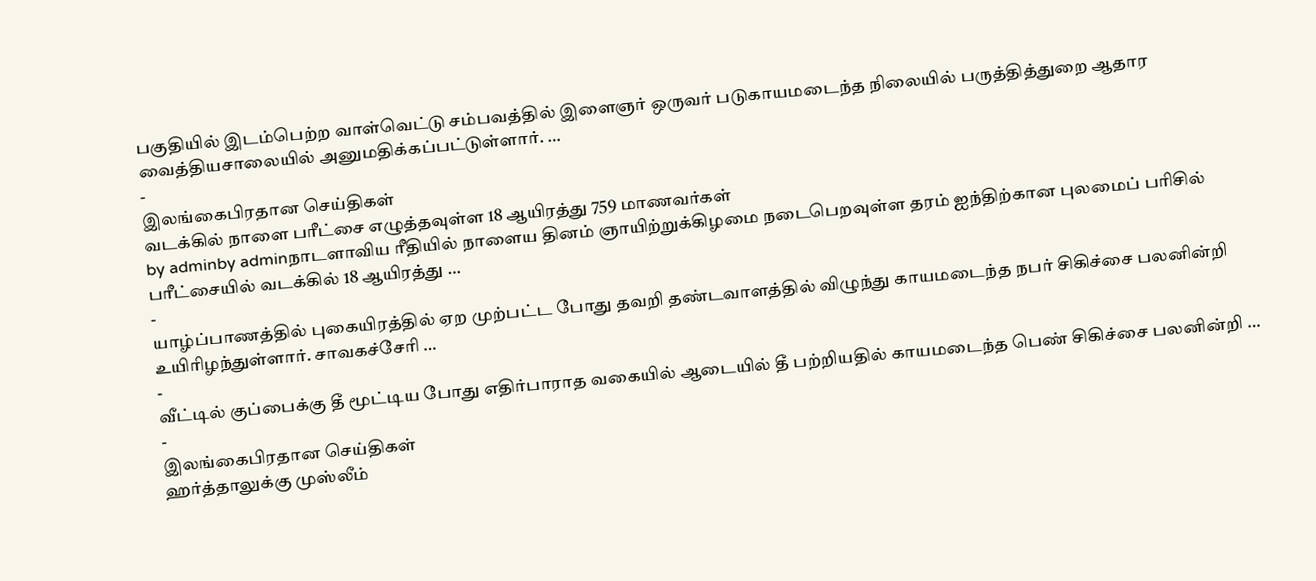பகுதியில் இடம்பெற்ற வாள்வெட்டு சம்பவத்தில் இளைஞர் ஒருவர் படுகாயமடைந்த நிலையில் பருத்தித்துறை ஆதார வைத்தியசாலையில் அனுமதிக்கப்பட்டுள்ளார். …
-
இலங்கைபிரதான செய்திகள்
வடக்கில் நாளை பரீட்சை எழுத்தவுள்ள 18 ஆயிரத்து 759 மாணவர்கள்
by adminby adminநாடளாவிய ரீதியில் நாளைய தினம் ஞாயிற்றுக்கிழமை நடைபெறவுள்ள தரம் ஐந்திற்கான புலமைப் பரிசில் பரீட்சையில் வடக்கில் 18 ஆயிரத்து …
-
யாழ்ப்பாணத்தில் புகையிரத்தில் ஏற முற்பட்ட போது தவறி தண்டவாளத்தில் விழுந்து காயமடைந்த நபர் சிகிச்சை பலனின்றி உயிரிழந்துள்ளார். சாவகச்சேரி …
-
வீட்டில் குப்பைக்கு தீ மூட்டிய போது எதிர்பாராத வகையில் ஆடையில் தீ பற்றியதில் காயமடைந்த பெண் சிகிச்சை பலனின்றி …
-
இலங்கைபிரதான செய்திகள்
ஹர்த்தாலுக்கு முஸ்லீம்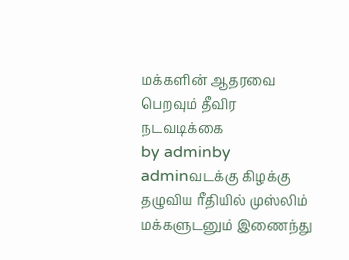மக்களின் ஆதரவை பெறவும் தீவிர நடவடிக்கை
by adminby adminவடக்கு கிழக்கு தழுவிய ரீதியில் முஸ்லிம் மக்களுடனும் இணைந்து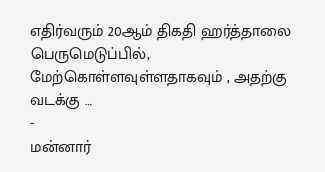எதிர்வரும் 20ஆம் திகதி ஹர்த்தாலை பெருமெடுப்பில், மேற்கொள்ளவுள்ளதாகவும் , அதற்கு வடக்கு …
-
மன்னார்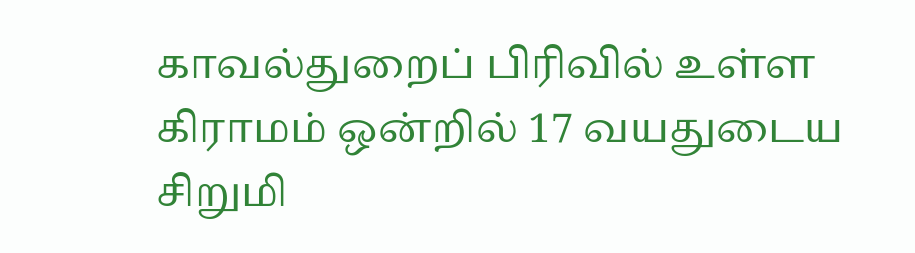காவல்துறைப் பிரிவில் உள்ள கிராமம் ஒன்றில் 17 வயதுடைய சிறுமி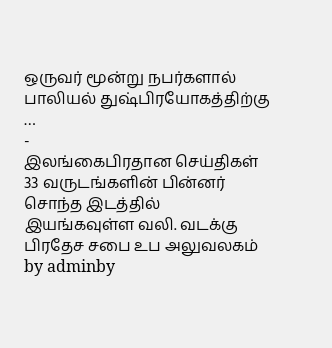ஒருவர் மூன்று நபர்களால் பாலியல் துஷ்பிரயோகத்திற்கு …
-
இலங்கைபிரதான செய்திகள்
33 வருடங்களின் பின்னர் சொந்த இடத்தில் இயங்கவுள்ள வலி. வடக்கு பிரதேச சபை உப அலுவலகம்
by adminby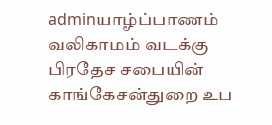adminயாழ்ப்பாணம் வலிகாமம் வடக்கு பிரதேச சபையின் காங்கேசன்துறை உப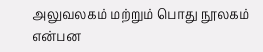அலுவலகம் மற்றும் பொது நூலகம் என்பன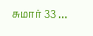சுமார் 33 …